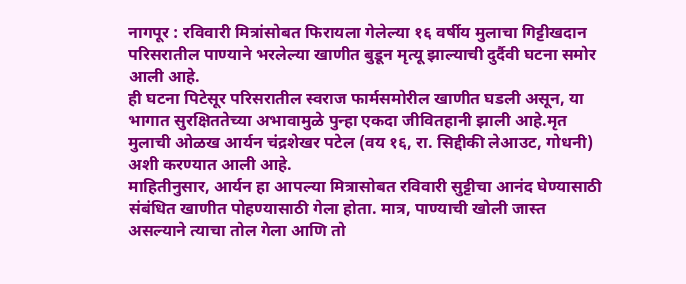नागपूर : रविवारी मित्रांसोबत फिरायला गेलेल्या १६ वर्षीय मुलाचा गिट्टीखदान परिसरातील पाण्याने भरलेल्या खाणीत बुडून मृत्यू झाल्याची दुर्दैवी घटना समोर आली आहे.
ही घटना पिटेसूर परिसरातील स्वराज फार्मसमोरील खाणीत घडली असून, या भागात सुरक्षिततेच्या अभावामुळे पुन्हा एकदा जीवितहानी झाली आहे.मृत मुलाची ओळख आर्यन चंद्रशेखर पटेल (वय १६, रा. सिद्दीकी लेआउट, गोधनी) अशी करण्यात आली आहे.
माहितीनुसार, आर्यन हा आपल्या मित्रासोबत रविवारी सुट्टीचा आनंद घेण्यासाठी संबंधित खाणीत पोहण्यासाठी गेला होता. मात्र, पाण्याची खोली जास्त असल्याने त्याचा तोल गेला आणि तो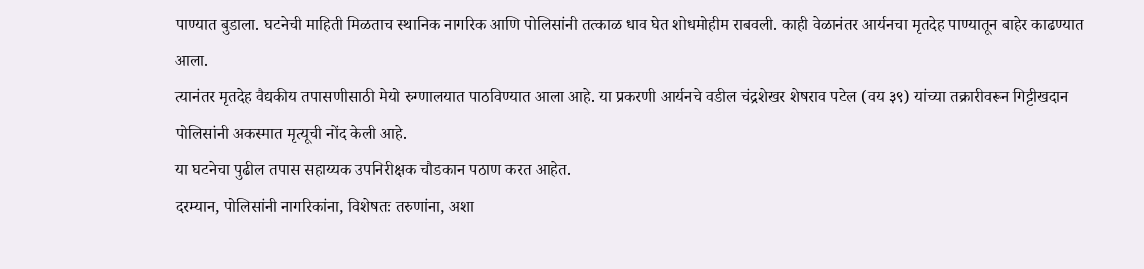पाण्यात बुडाला. घटनेची माहिती मिळताच स्थानिक नागरिक आणि पोलिसांनी तत्काळ धाव घेत शोधमोहीम राबवली. काही वेळानंतर आर्यनचा मृतदेह पाण्यातून बाहेर काढण्यात आला.
त्यानंतर मृतदेह वैद्यकीय तपासणीसाठी मेयो रुग्णालयात पाठविण्यात आला आहे. या प्रकरणी आर्यनचे वडील चंद्रशेखर शेषराव पटेल (वय ३९) यांच्या तक्रारीवरून गिट्टीखदान पोलिसांनी अकस्मात मृत्यूची नोंद केली आहे.
या घटनेचा पुढील तपास सहाय्यक उपनिरीक्षक चौडकान पठाण करत आहेत.
दरम्यान, पोलिसांनी नागरिकांना, विशेषतः तरुणांना, अशा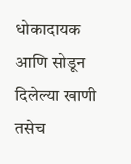धोकादायक आणि सोडून दिलेल्या खाणी तसेच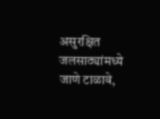असुरक्षित जलसाठ्यांमध्ये जाणे टाळावे,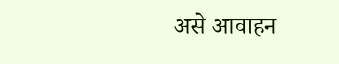असे आवाहन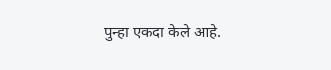पुन्हा एकदा केले आहे.